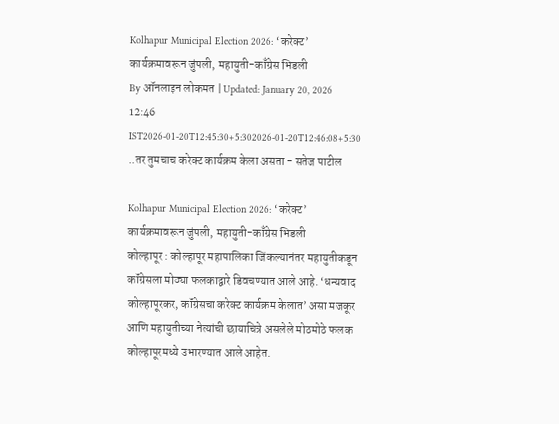Kolhapur Municipal Election 2026: ‘करेक्ट’ कार्यक्रमावरून जुंपली, महायुती-काँग्रेस भिडली
By ऑनलाइन लोकमत | Updated: January 20, 2026 12:46 IST2026-01-20T12:45:30+5:302026-01-20T12:46:08+5:30
..तर तुमचाच करेक्ट कार्यक्रम केला असता - सतेज पाटील

Kolhapur Municipal Election 2026: ‘करेक्ट’ कार्यक्रमावरून जुंपली, महायुती-काँग्रेस भिडली
कोल्हापूर : कोल्हापूर महापालिका जिंकल्यानंतर महायुतीकडून कॉंग्रेसला मोठ्या फलकाद्वारे डिवचण्यात आले आहे. ‘धन्यवाद कोल्हापूरकर, कॉंग्रेसचा करेक्ट कार्यक्रम केलात’ असा मजकूर आणि महायुतीच्या नेत्यांची छायाचित्रे असलेले मोठमोठे फलक कोल्हापूरमध्ये उभारण्यात आले आहेत.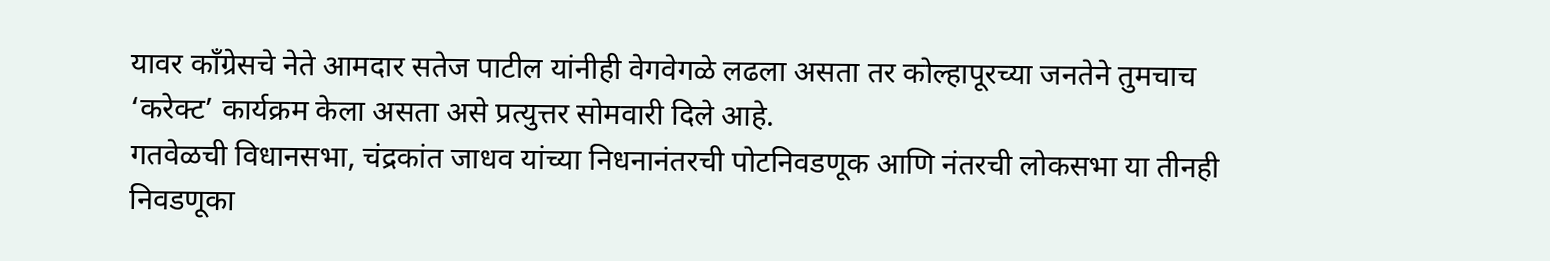यावर कॉंग्रेसचे नेते आमदार सतेज पाटील यांनीही वेगवेगळे लढला असता तर कोल्हापूरच्या जनतेने तुमचाच ‘करेक्ट’ कार्यक्रम केला असता असे प्रत्युत्तर सोमवारी दिले आहे.
गतवेळची विधानसभा, चंद्रकांत जाधव यांच्या निधनानंतरची पोटनिवडणूक आणि नंतरची लोकसभा या तीनही निवडणूका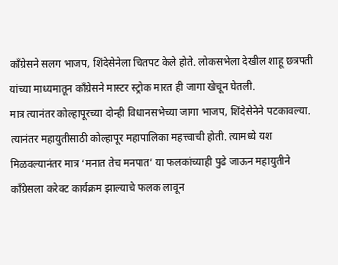कॉंग्रेसने सलग भाजप, शिंदेसेनेला चितपट केले होते. लोकसभेला देखील शाहू छत्रपती यांच्या माध्यमातून कॉंग्रेसने मास्टर स्ट्रोक मारत ही जागा खेचून घेतली.
मात्र त्यानंतर कोल्हापूरच्या दोन्ही विधानसभेच्या जागा भाजप, शिंदेसेनेने पटकावल्या. त्यानंतर महायुतीसाठी कोल्हापूर महापालिका महत्त्वाची होती. त्यामध्ये यश मिळवल्यानंतर मात्र ‘मनात तेच मनपात’ या फलकांच्याही पुढे जाऊन महायुतीने कॉंग्रेसला करेक्ट कार्यक्रम झाल्याचे फलक लावून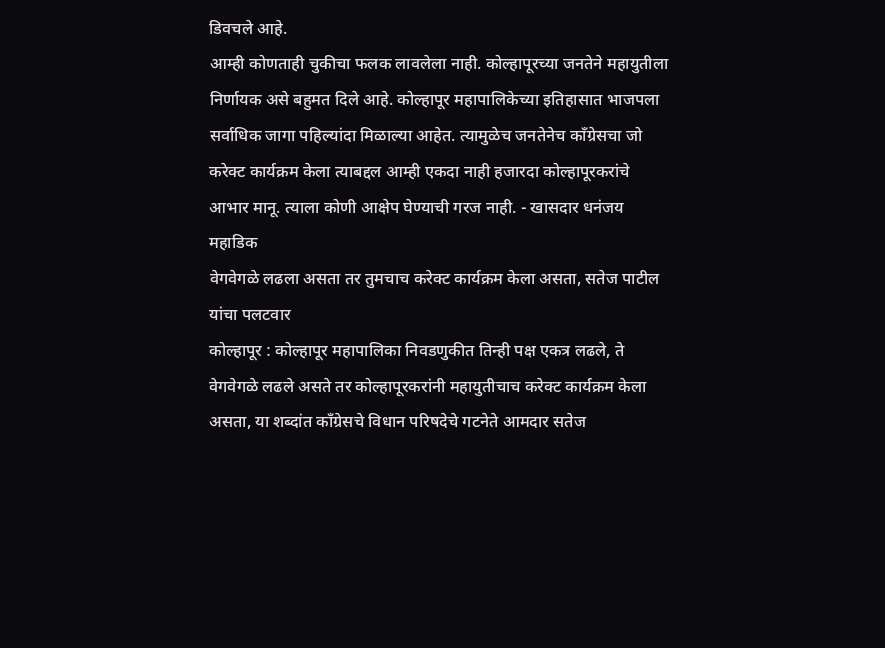डिवचले आहे.
आम्ही कोणताही चुकीचा फलक लावलेला नाही. कोल्हापूरच्या जनतेने महायुतीला निर्णायक असे बहुमत दिले आहे. कोल्हापूर महापालिकेच्या इतिहासात भाजपला सर्वाधिक जागा पहिल्यांदा मिळाल्या आहेत. त्यामुळेच जनतेनेच कॉंग्रेसचा जो करेक्ट कार्यक्रम केला त्याबद्दल आम्ही एकदा नाही हजारदा कोल्हापूरकरांचे आभार मानू. त्याला कोणी आक्षेप घेण्याची गरज नाही. - खासदार धनंजय महाडिक
वेगवेगळे लढला असता तर तुमचाच करेक्ट कार्यक्रम केला असता, सतेज पाटील यांचा पलटवार
कोल्हापूर : कोल्हापूर महापालिका निवडणुकीत तिन्ही पक्ष एकत्र लढले, ते वेगवेगळे लढले असते तर कोल्हापूरकरांनी महायुतीचाच करेक्ट कार्यक्रम केला असता, या शब्दांत काँग्रेसचे विधान परिषदेचे गटनेते आमदार सतेज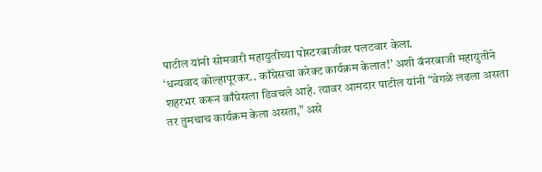पाटील यांनी सोमवारी महायुतीच्या पोस्टरबाजीवर पलटवार केला.
‘धन्यवाद कोल्हापूरकर.. काँग्रेसचा करेक्ट कार्यक्रम केलात!’ अशी बॅनरबाजी महायुतीने शहरभर करून काँग्रेसला डिवचले आहे. त्यावर आमदार पाटील यांनी “वेगळे लढला असता तर तुमचाच कार्यक्रम केला असता,” असे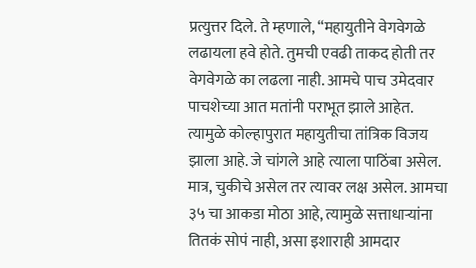प्रत्युत्तर दिले. ते म्हणाले, “महायुतीने वेगवेगळे लढायला हवे होते. तुमची एवढी ताकद होती तर वेगवेगळे का लढला नाही. आमचे पाच उमेदवार पाचशेच्या आत मतांनी पराभूत झाले आहेत. त्यामुळे कोल्हापुरात महायुतीचा तांत्रिक विजय झाला आहे. जे चांगले आहे त्याला पाठिंबा असेल. मात्र, चुकीचे असेल तर त्यावर लक्ष असेल. आमचा ३५ चा आकडा मोठा आहे, त्यामुळे सत्ताधाऱ्यांना तितकं सोपं नाही, असा इशाराही आमदार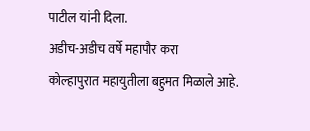पाटील यांनी दिला.
अडीच-अडीच वर्षे महापौर करा
कोल्हापुरात महायुतीला बहुमत मिळाले आहे.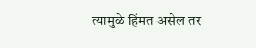त्यामुळे हिंमत असेल तर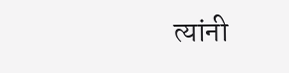त्यांनी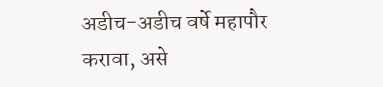अडीच-अडीच वर्षे महापौर करावा, असे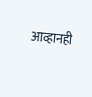आव्हानही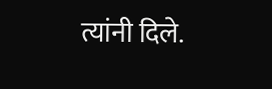त्यांनी दिले.